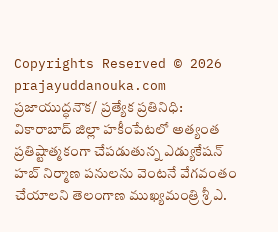Copyrights Reserved © 2026
prajayuddanouka.com
ప్రజాయుద్ధనౌక/ ప్రత్యేక ప్రతినిధి: వికారాబాద్ జిల్లా హకీంపేటలో అత్యంత ప్రతిష్టాత్మకంగా చేపడుతున్న ఎడ్యుకేషన్ హబ్ నిర్మాణ పనులను వెంటనే వేగవంతం చేయాలని తెలంగాణ ముఖ్యమంత్రి శ్రీ ఎ.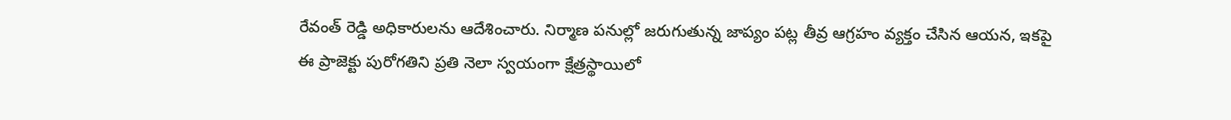రేవంత్ రెడ్డి అధికారులను ఆదేశించారు. నిర్మాణ పనుల్లో జరుగుతున్న జాప్యం పట్ల తీవ్ర ఆగ్రహం వ్యక్తం చేసిన ఆయన, ఇకపై ఈ ప్రాజెక్టు పురోగతిని ప్రతి నెలా స్వయంగా క్షేత్రస్థాయిలో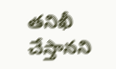తనిఖీ చేస్తానని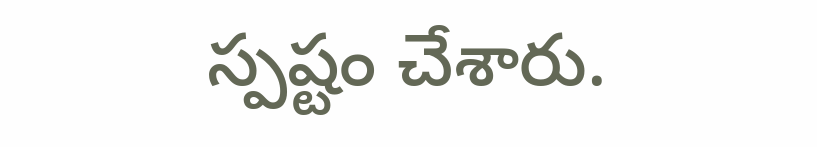స్పష్టం చేశారు.